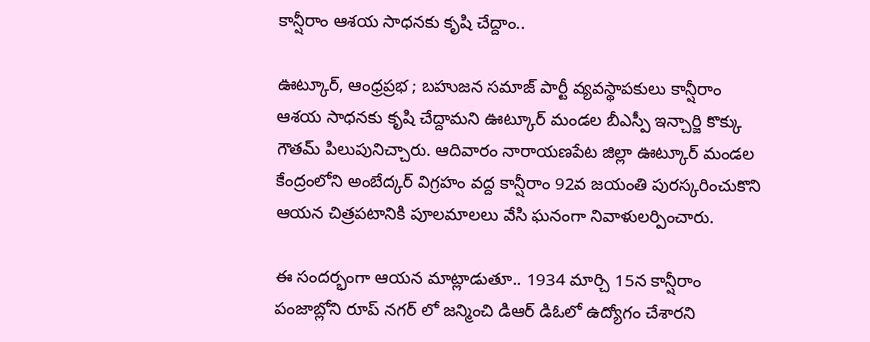కాన్షీరాం ఆశయ సాధనకు కృషి చేద్దాం..

ఊట్కూర్, ఆంధ్రప్రభ ; బహుజన సమాజ్ పార్టీ వ్యవస్థాపకులు కాన్షీరాం ఆశయ సాధనకు కృషి చేద్దామని ఊట్కూర్ మండల బీఎస్పీ ఇన్చార్జి కొక్కు గౌతమ్ పిలుపునిచ్చారు. ఆదివారం నారాయణపేట జిల్లా ఊట్కూర్ మండల కేంద్రంలోని అంబేద్కర్ విగ్రహం వద్ద కాన్షీరాం 92వ జయంతి పురస్కరించుకొని ఆయన చిత్రపటానికి పూలమాలలు వేసి ఘనంగా నివాళులర్పించారు.

ఈ సందర్భంగా ఆయన మాట్లాడుతూ.. 1934 మార్చి 15న కాన్షీరాం పంజాబ్లోని రూప్ నగర్ లో జన్మించి డిఆర్ డిఓలో ఉద్యోగం చేశారని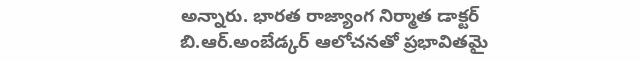అన్నారు. భారత రాజ్యాంగ నిర్మాత డాక్టర్ బి.ఆర్.అంబేడ్కర్ ఆలోచనతో ప్రభావితమై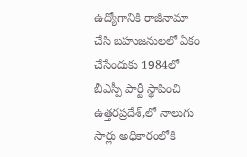ఉద్యోగానికి రాజీనామా చేసి బహుజనులలో ఏకం చేసేందుకు 1984లో బీఎస్పీ పార్టీ స్థాపించి ఉత్తరప్రదేశ్,లో నాలుగు సార్లు అధికారంలోకి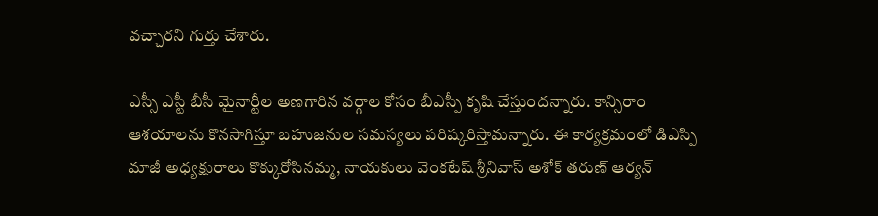వచ్చారని గుర్తు చేశారు.

ఎస్సీ ఎస్టీ బీసీ మైనార్టీల అణగారిన వర్గాల కోసం బీఎస్పీ కృషి చేస్తుందన్నారు. కాన్సిరాం ఆశయాలను కొనసాగిస్తూ బహుజనుల సమస్యలు పరిష్కరిస్తామన్నారు. ఈ కార్యక్రమంలో డిఎస్పి మాజీ అధ్యక్షురాలు కొక్కురోసినమ్మ, నాయకులు వెంకటేష్ శ్రీనివాస్ అశోక్ తరుణ్ ఆర్యన్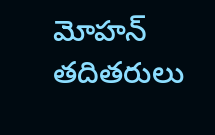మోహన్ తదితరులు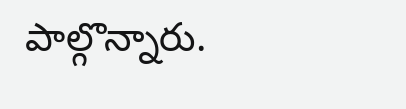పాల్గొన్నారు.